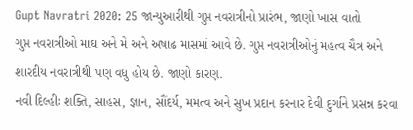Gupt Navratri 2020: 25 જાન્યુઆરીથી ગુપ્ત નવરાત્રીનો પ્રારંભ, જાણો ખાસ વાતો
ગુપ્ત નવરાત્રીઓ માઘ અને મે અને અષાઢ માસમાં આવે છે. ગુપ્ત નવરાત્રીઓનું મહત્વ ચૈત્ર અને શારદીય નવરાત્રીથી પણ વધુ હોય છે. જાણો કારણ.
નવી દિલ્હીઃ શક્તિ, સાહસ, જ્ઞાન, સૌંદર્ય, મમત્વ અને સુખ પ્રદાન કરનાર દેવી દુર્ગાને પ્રસન્ન કરવા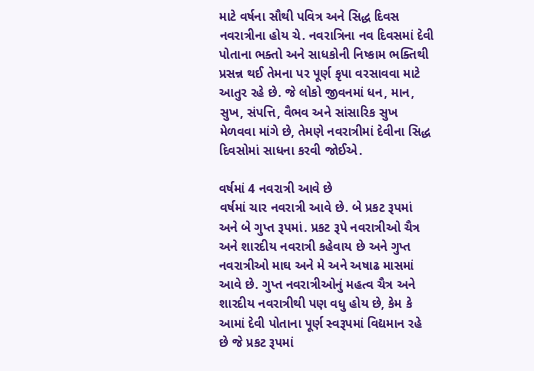માટે વર્ષના સૌથી પવિત્ર અને સિદ્ધ દિવસ નવરાત્રીના હોય ચે. નવરાત્રિના નવ દિવસમાં દેવી પોતાના ભક્તો અને સાધકોની નિષ્કામ ભક્તિથી પ્રસન્ન થઈ તેમના પર પૂર્ણ કૃપા વરસાવવા માટે આતુર રહે છે. જે લોકો જીવનમાં ધન, માન, સુખ, સંપત્તિ, વૈભવ અને સાંસારિક સુખ મેળવવા માંગે છે, તેમણે નવરાત્રીમાં દેવીના સિદ્ધ દિવસોમાં સાધના કરવી જોઈએ.

વર્ષમાં 4 નવરાત્રી આવે છે
વર્ષમાં ચાર નવરાત્રી આવે છે. બે પ્રકટ રૂપમાં અને બે ગુપ્ત રૂપમાં. પ્રકટ રૂપે નવરાત્રીઓ ચૈત્ર અને શારદીય નવરાત્રી કહેવાય છે અને ગુપ્ત નવરાત્રીઓ માઘ અને મે અને અષાઢ માસમાં આવે છે. ગુપ્ત નવરાત્રીઓનું મહત્વ ચૈત્ર અને શારદીય નવરાત્રીથી પણ વધુ હોય છે, કેમ કે આમાં દેવી પોતાના પૂર્ણ સ્વરૂપમાં વિદ્યમાન રહે છે જે પ્રકટ રૂપમાં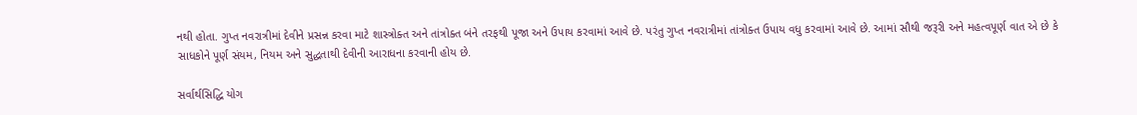નથી હોતા. ગુપ્ત નવરાત્રીમાં દેવીને પ્રસન્ન કરવા માટે શાસ્ત્રોક્ત અને તાંત્રોક્ત બંને તરફથી પૂજા અને ઉપાય કરવામાં આવે છે. પરંતુ ગુપ્ત નવરાત્રીમાં તાંત્રોક્ત ઉપાય વધુ કરવામાં આવે છે. આમાં સૌથી જરૂરી અને મહત્વપૂર્ણ વાત એ છે કે સાધકોને પૂર્ણ સંયમ, નિયમ અને સુદ્ધતાથી દેવીની આરાધના કરવાની હોય છે.

સર્વાર્થસિદ્ધિ યોગ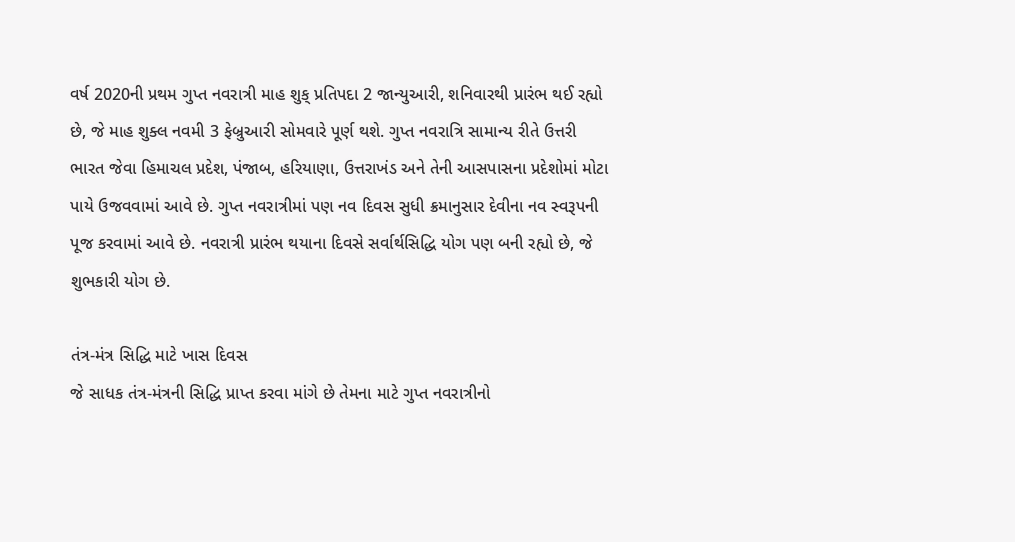વર્ષ 2020ની પ્રથમ ગુપ્ત નવરાત્રી માહ શુક્ પ્રતિપદા 2 જાન્યુઆરી, શનિવારથી પ્રારંભ થઈ રહ્યો છે, જે માહ શુક્લ નવમી 3 ફેબ્રુઆરી સોમવારે પૂર્ણ થશે. ગુપ્ત નવરાત્રિ સામાન્ય રીતે ઉત્તરી ભારત જેવા હિમાચલ પ્રદેશ, પંજાબ, હરિયાણા, ઉત્તરાખંડ અને તેની આસપાસના પ્રદેશોમાં મોટા પાયે ઉજવવામાં આવે છે. ગુપ્ત નવરાત્રીમાં પણ નવ દિવસ સુધી ક્રમાનુસાર દેવીના નવ સ્વરૂપની પૂજ કરવામાં આવે છે. નવરાત્રી પ્રારંભ થયાના દિવસે સર્વાર્થસિદ્ધિ યોગ પણ બની રહ્યો છે, જે શુભકારી યોગ છે.

તંત્ર-મંત્ર સિદ્ધિ માટે ખાસ દિવસ
જે સાધક તંત્ર-મંત્રની સિદ્ધિ પ્રાપ્ત કરવા માંગે છે તેમના માટે ગુપ્ત નવરાત્રીનો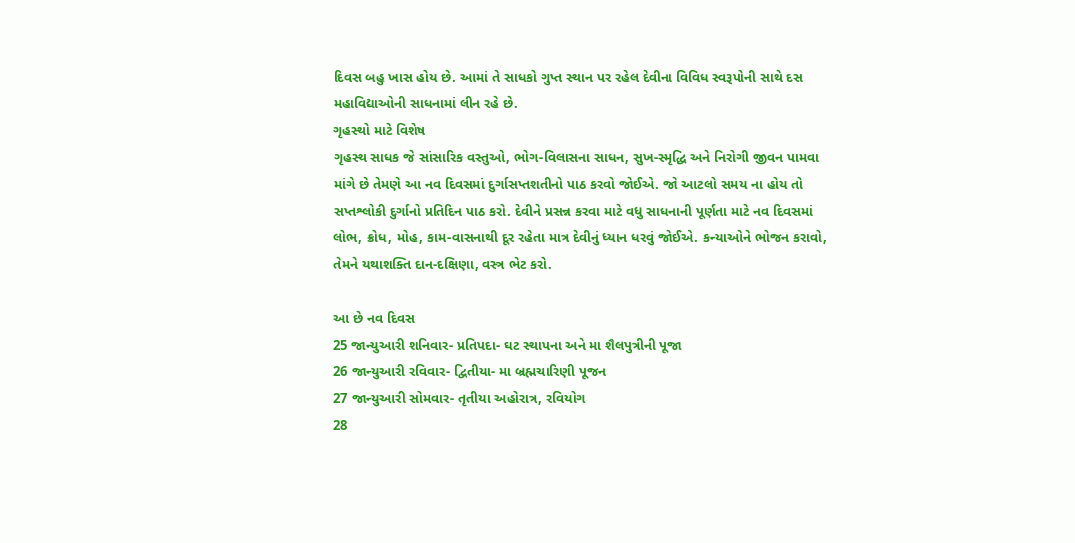દિવસ બહુ ખાસ હોય છે. આમાં તે સાધકો ગુપ્ત સ્થાન પર રહેલ દેવીના વિવિધ સ્વરૂપોની સાથે દસ મહાવિદ્યાઓની સાધનામાં લીન રહે છે.
ગૃહસ્થો માટે વિશેષ
ગૃહસ્થ સાધક જે સાંસારિક વસ્તુઓ, ભોગ-વિલાસના સાધન, સુખ-સ્મૃદ્ધિ અને નિરોગી જીવન પામવા માંગે છે તેમણે આ નવ દિવસમાં દુર્ગાસપ્તશતીનો પાઠ કરવો જોઈએ. જો આટલો સમય ના હોય તો સપ્તશ્લોકી દુર્ગાનો પ્રતિદિન પાઠ કરો. દેવીને પ્રસન્ન કરવા માટે વધુ સાધનાની પૂર્ણતા માટે નવ દિવસમાં લોભ, ક્રોધ, મોહ, કામ-વાસનાથી દૂર રહેતા માત્ર દેવીનું ધ્યાન ધરવું જોઈએ. કન્યાઓને ભોજન કરાવો, તેમને યથાશક્તિ દાન-દક્ષિણા, વસ્ત્ર ભેટ કરો.

આ છે નવ દિવસ
25 જાન્યુઆરી શનિવાર- પ્રતિપદા- ઘટ સ્થાપના અને મા શૈલપુત્રીની પૂજા
26 જાન્યુઆરી રવિવાર- દ્વિતીયા- મા બ્રહ્મચારિણી પૂજન
27 જાન્યુઆરી સોમવાર- તૃતીયા અહોરાત્ર, રવિયોગ
28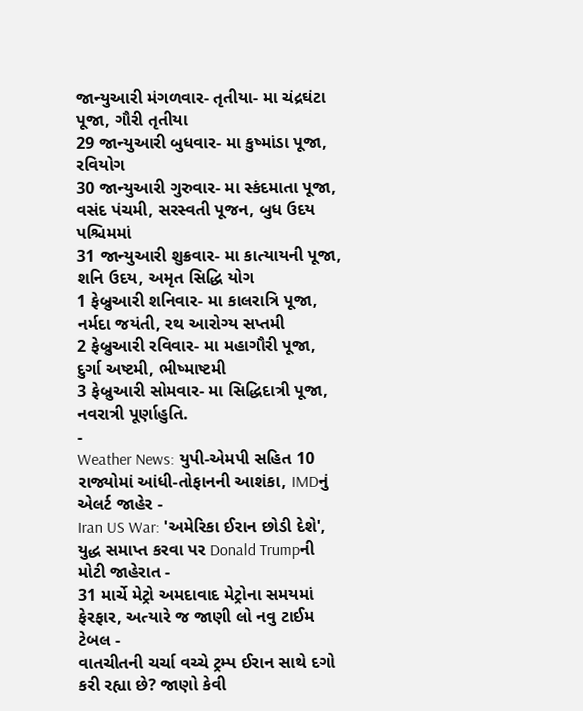જાન્યુઆરી મંગળવાર- તૃતીયા- મા ચંદ્રઘંટા પૂજા, ગૌરી તૃતીયા
29 જાન્યુઆરી બુધવાર- મા કુષ્માંડા પૂજા, રવિયોગ
30 જાન્યુઆરી ગુરુવાર- મા સ્કંદમાતા પૂજા, વસંદ પંચમી, સરસ્વતી પૂજન, બુધ ઉદય પશ્ચિમમાં
31 જાન્યુઆરી શુક્રવાર- મા કાત્યાયની પૂજા, શનિ ઉદય, અમૃત સિદ્ધિ યોગ
1 ફેબ્રુઆરી શનિવાર- મા કાલરાત્રિ પૂજા, નર્મદા જયંતી, રથ આરોગ્ય સપ્તમી
2 ફેબ્રુઆરી રવિવાર- મા મહાગૌરી પૂજા, દુર્ગા અષ્ટમી, ભીષ્માષ્ટમી
3 ફેબ્રુઆરી સોમવાર- મા સિદ્ધિદાત્રી પૂજા, નવરાત્રી પૂર્ણાહુતિ.
-
Weather News: યુપી-એમપી સહિત 10 રાજ્યોમાં આંધી-તોફાનની આશંકા, IMDનું એલર્ટ જાહેર -
Iran US War: 'અમેરિકા ઈરાન છોડી દેશે', યુદ્ધ સમાપ્ત કરવા પર Donald Trumpની મોટી જાહેરાત -
31 માર્ચે મેટ્રો અમદાવાદ મેટ્રોના સમયમાં ફેરફાર, અત્યારે જ જાણી લો નવુ ટાઈમ ટેબલ -
વાતચીતની ચર્ચા વચ્ચે ટ્રમ્પ ઈરાન સાથે દગો કરી રહ્યા છે? જાણો કેવી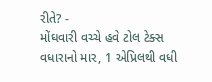રીતે? -
મોંઘવારી વચ્ચે હવે ટોલ ટેક્સ વધારાનો માર, 1 એપ્રિલથી વધી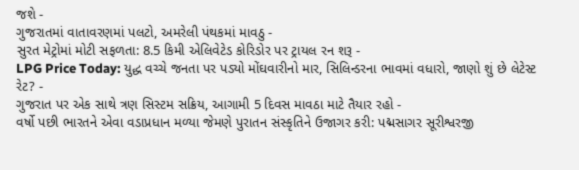જશે -
ગુજરાતમાં વાતાવરણમાં પલટો, અમરેલી પંથકમાં માવઠુ -
સુરત મેટ્રોમાં મોટી સફળતા: 8.5 કિમી એલિવેટેડ કોરિડોર પર ટ્રાયલ રન શરૂ -
LPG Price Today: યુદ્ધ વચ્ચે જનતા પર પડ્યો મોંઘવારીનો માર, સિલિન્ડરના ભાવમાં વધારો, જાણો શું છે લેટેસ્ટ રેટ? -
ગુજરાત પર એક સાથે ત્રણ સિસ્ટમ સક્રિય, આગામી 5 દિવસ માવઠા માટે તૈયાર રહો -
વર્ષો પછી ભારતને એવા વડાપ્રધાન મળ્યા જેમણે પુરાતન સંસ્કૃતિને ઉજાગર કરી: પદ્મસાગર સૂરીશ્વરજી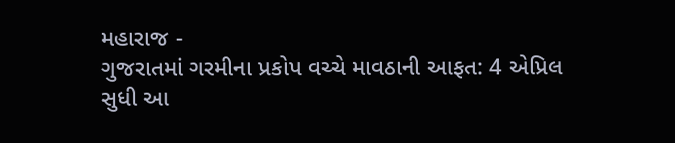મહારાજ -
ગુજરાતમાં ગરમીના પ્રકોપ વચ્ચે માવઠાની આફત: 4 એપ્રિલ સુધી આ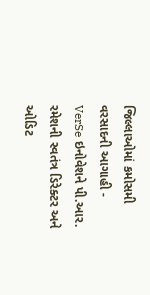જિલ્લાઓમાં કમોસમી વરસાદની આગાહી -
VerSe ઇનોવેશને પી.આર. રમેશની સ્વતંત્ર ડિરેક્ટર અને ઓડિટ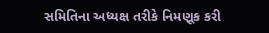સમિતિના અધ્યક્ષ તરીકે નિમણૂક કરી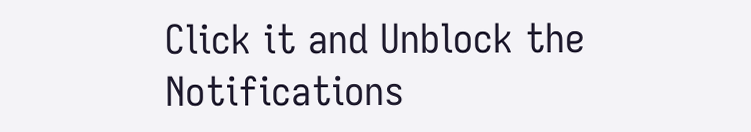Click it and Unblock the Notifications